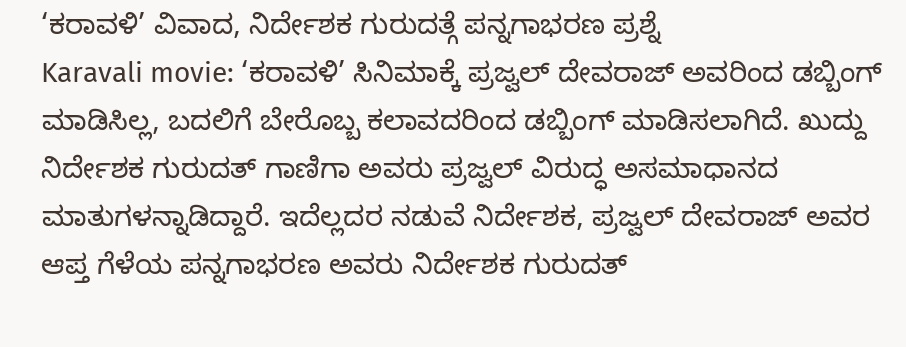‘ಕರಾವಳಿ’ ವಿವಾದ, ನಿರ್ದೇಶಕ ಗುರುದತ್ಗೆ ಪನ್ನಗಾಭರಣ ಪ್ರಶ್ನೆ
Karavali movie: ‘ಕರಾವಳಿ’ ಸಿನಿಮಾಕ್ಕೆ ಪ್ರಜ್ವಲ್ ದೇವರಾಜ್ ಅವರಿಂದ ಡಬ್ಬಿಂಗ್ ಮಾಡಿಸಿಲ್ಲ, ಬದಲಿಗೆ ಬೇರೊಬ್ಬ ಕಲಾವದರಿಂದ ಡಬ್ಬಿಂಗ್ ಮಾಡಿಸಲಾಗಿದೆ. ಖುದ್ದು ನಿರ್ದೇಶಕ ಗುರುದತ್ ಗಾಣಿಗಾ ಅವರು ಪ್ರಜ್ವಲ್ ವಿರುದ್ಧ ಅಸಮಾಧಾನದ ಮಾತುಗಳನ್ನಾಡಿದ್ದಾರೆ. ಇದೆಲ್ಲದರ ನಡುವೆ ನಿರ್ದೇಶಕ, ಪ್ರಜ್ವಲ್ ದೇವರಾಜ್ ಅವರ ಆಪ್ತ ಗೆಳೆಯ ಪನ್ನಗಾಭರಣ ಅವರು ನಿರ್ದೇಶಕ ಗುರುದತ್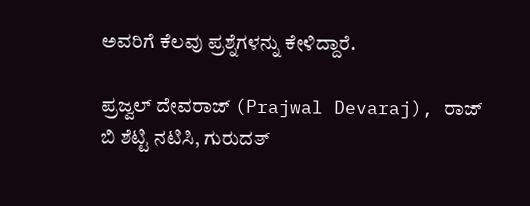ಅವರಿಗೆ ಕೆಲವು ಪ್ರಶ್ನೆಗಳನ್ನು ಕೇಳಿದ್ದಾರೆ.

ಪ್ರಜ್ವಲ್ ದೇವರಾಜ್ (Prajwal Devaraj), ರಾಜ್ ಬಿ ಶೆಟ್ಟಿ ನಟಿಸಿ, ಗುರುದತ್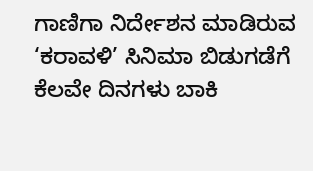ಗಾಣಿಗಾ ನಿರ್ದೇಶನ ಮಾಡಿರುವ ‘ಕರಾವಳಿ’ ಸಿನಿಮಾ ಬಿಡುಗಡೆಗೆ ಕೆಲವೇ ದಿನಗಳು ಬಾಕಿ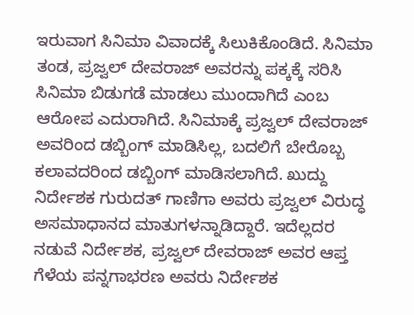ಇರುವಾಗ ಸಿನಿಮಾ ವಿವಾದಕ್ಕೆ ಸಿಲುಕಿಕೊಂಡಿದೆ. ಸಿನಿಮಾ ತಂಡ, ಪ್ರಜ್ವಲ್ ದೇವರಾಜ್ ಅವರನ್ನು ಪಕ್ಕಕ್ಕೆ ಸರಿಸಿ ಸಿನಿಮಾ ಬಿಡುಗಡೆ ಮಾಡಲು ಮುಂದಾಗಿದೆ ಎಂಬ ಆರೋಪ ಎದುರಾಗಿದೆ. ಸಿನಿಮಾಕ್ಕೆ ಪ್ರಜ್ವಲ್ ದೇವರಾಜ್ ಅವರಿಂದ ಡಬ್ಬಿಂಗ್ ಮಾಡಿಸಿಲ್ಲ, ಬದಲಿಗೆ ಬೇರೊಬ್ಬ ಕಲಾವದರಿಂದ ಡಬ್ಬಿಂಗ್ ಮಾಡಿಸಲಾಗಿದೆ. ಖುದ್ದು ನಿರ್ದೇಶಕ ಗುರುದತ್ ಗಾಣಿಗಾ ಅವರು ಪ್ರಜ್ವಲ್ ವಿರುದ್ಧ ಅಸಮಾಧಾನದ ಮಾತುಗಳನ್ನಾಡಿದ್ದಾರೆ. ಇದೆಲ್ಲದರ ನಡುವೆ ನಿರ್ದೇಶಕ, ಪ್ರಜ್ವಲ್ ದೇವರಾಜ್ ಅವರ ಆಪ್ತ ಗೆಳೆಯ ಪನ್ನಗಾಭರಣ ಅವರು ನಿರ್ದೇಶಕ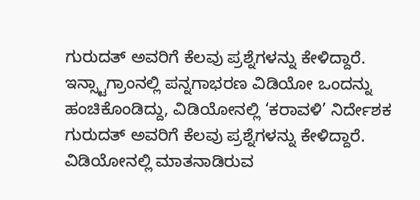ಗುರುದತ್ ಅವರಿಗೆ ಕೆಲವು ಪ್ರಶ್ನೆಗಳನ್ನು ಕೇಳಿದ್ದಾರೆ.
ಇನ್ಸ್ಟಾಗ್ರಾಂನಲ್ಲಿ ಪನ್ನಗಾಭರಣ ವಿಡಿಯೋ ಒಂದನ್ನು ಹಂಚಿಕೊಂಡಿದ್ದು, ವಿಡಿಯೋನಲ್ಲಿ ‘ಕರಾವಳಿ’ ನಿರ್ದೇಶಕ ಗುರುದತ್ ಅವರಿಗೆ ಕೆಲವು ಪ್ರಶ್ನೆಗಳನ್ನು ಕೇಳಿದ್ದಾರೆ. ವಿಡಿಯೋನಲ್ಲಿ ಮಾತನಾಡಿರುವ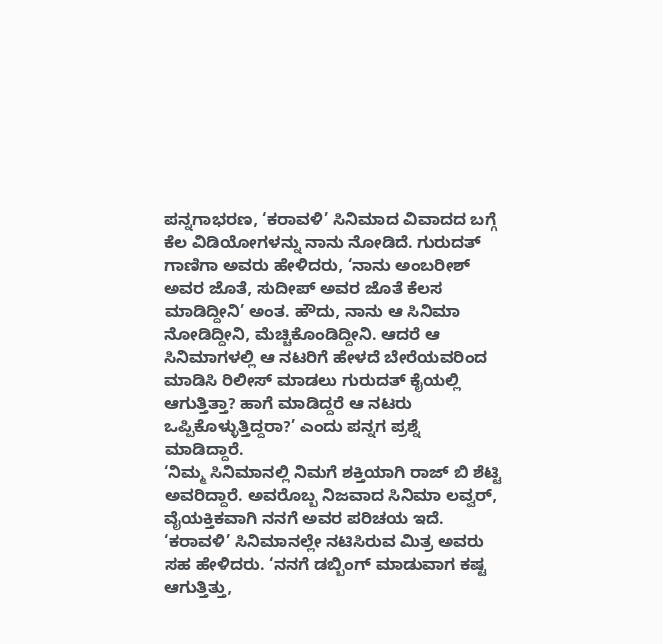ಪನ್ನಗಾಭರಣ, ‘ಕರಾವಳಿ’ ಸಿನಿಮಾದ ವಿವಾದದ ಬಗ್ಗೆ ಕೆಲ ವಿಡಿಯೋಗಳನ್ನು ನಾನು ನೋಡಿದೆ. ಗುರುದತ್ ಗಾಣಿಗಾ ಅವರು ಹೇಳಿದರು, ‘ನಾನು ಅಂಬರೀಶ್ ಅವರ ಜೊತೆ, ಸುದೀಪ್ ಅವರ ಜೊತೆ ಕೆಲಸ ಮಾಡಿದ್ದೀನಿ’ ಅಂತ. ಹೌದು, ನಾನು ಆ ಸಿನಿಮಾ ನೋಡಿದ್ದೀನಿ, ಮೆಚ್ಚಿಕೊಂಡಿದ್ದೀನಿ. ಆದರೆ ಆ ಸಿನಿಮಾಗಳಲ್ಲಿ ಆ ನಟರಿಗೆ ಹೇಳದೆ ಬೇರೆಯವರಿಂದ ಮಾಡಿಸಿ ರಿಲೀಸ್ ಮಾಡಲು ಗುರುದತ್ ಕೈಯಲ್ಲಿ ಆಗುತ್ತಿತ್ತಾ? ಹಾಗೆ ಮಾಡಿದ್ದರೆ ಆ ನಟರು ಒಪ್ಪಿಕೊಳ್ಳುತ್ತಿದ್ದರಾ?’ ಎಂದು ಪನ್ನಗ ಪ್ರಶ್ನೆ ಮಾಡಿದ್ದಾರೆ.
‘ನಿಮ್ಮ ಸಿನಿಮಾನಲ್ಲಿ ನಿಮಗೆ ಶಕ್ತಿಯಾಗಿ ರಾಜ್ ಬಿ ಶೆಟ್ಟಿ ಅವರಿದ್ದಾರೆ. ಅವರೊಬ್ಬ ನಿಜವಾದ ಸಿನಿಮಾ ಲವ್ವರ್, ವೈಯಕ್ತಿಕವಾಗಿ ನನಗೆ ಅವರ ಪರಿಚಯ ಇದೆ. ‘ಕರಾವಳಿ’ ಸಿನಿಮಾನಲ್ಲೇ ನಟಿಸಿರುವ ಮಿತ್ರ ಅವರು ಸಹ ಹೇಳಿದರು. ‘ನನಗೆ ಡಬ್ಬಿಂಗ್ ಮಾಡುವಾಗ ಕಷ್ಟ ಆಗುತ್ತಿತ್ತು,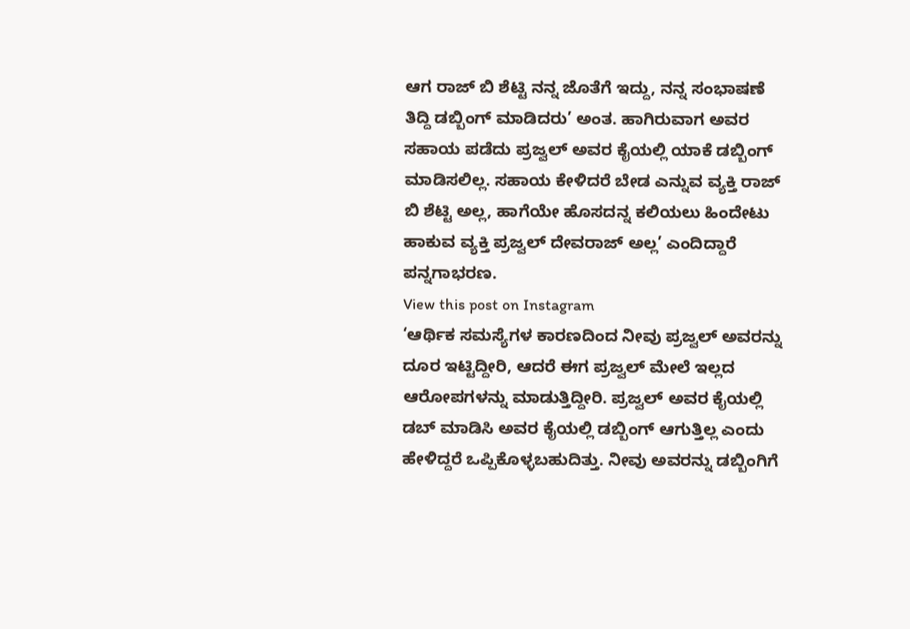ಆಗ ರಾಜ್ ಬಿ ಶೆಟ್ಟಿ ನನ್ನ ಜೊತೆಗೆ ಇದ್ದು, ನನ್ನ ಸಂಭಾಷಣೆ ತಿದ್ದಿ ಡಬ್ಬಿಂಗ್ ಮಾಡಿದರು’ ಅಂತ. ಹಾಗಿರುವಾಗ ಅವರ ಸಹಾಯ ಪಡೆದು ಪ್ರಜ್ವಲ್ ಅವರ ಕೈಯಲ್ಲಿ ಯಾಕೆ ಡಬ್ಬಿಂಗ್ ಮಾಡಿಸಲಿಲ್ಲ. ಸಹಾಯ ಕೇಳಿದರೆ ಬೇಡ ಎನ್ನುವ ವ್ಯಕ್ತಿ ರಾಜ್ ಬಿ ಶೆಟ್ಟಿ ಅಲ್ಲ, ಹಾಗೆಯೇ ಹೊಸದನ್ನ ಕಲಿಯಲು ಹಿಂದೇಟು ಹಾಕುವ ವ್ಯಕ್ತಿ ಪ್ರಜ್ವಲ್ ದೇವರಾಜ್ ಅಲ್ಲ’ ಎಂದಿದ್ದಾರೆ ಪನ್ನಗಾಭರಣ.
View this post on Instagram
‘ಆರ್ಥಿಕ ಸಮಸ್ಯೆಗಳ ಕಾರಣದಿಂದ ನೀವು ಪ್ರಜ್ವಲ್ ಅವರನ್ನು ದೂರ ಇಟ್ಟಿದ್ದೀರಿ, ಆದರೆ ಈಗ ಪ್ರಜ್ವಲ್ ಮೇಲೆ ಇಲ್ಲದ ಆರೋಪಗಳನ್ನು ಮಾಡುತ್ತಿದ್ದೀರಿ. ಪ್ರಜ್ವಲ್ ಅವರ ಕೈಯಲ್ಲಿ ಡಬ್ ಮಾಡಿಸಿ ಅವರ ಕೈಯಲ್ಲಿ ಡಬ್ಬಿಂಗ್ ಆಗುತ್ತಿಲ್ಲ ಎಂದು ಹೇಳಿದ್ದರೆ ಒಪ್ಪಿಕೊಳ್ಳಬಹುದಿತ್ತು. ನೀವು ಅವರನ್ನು ಡಬ್ಬಿಂಗಿಗೆ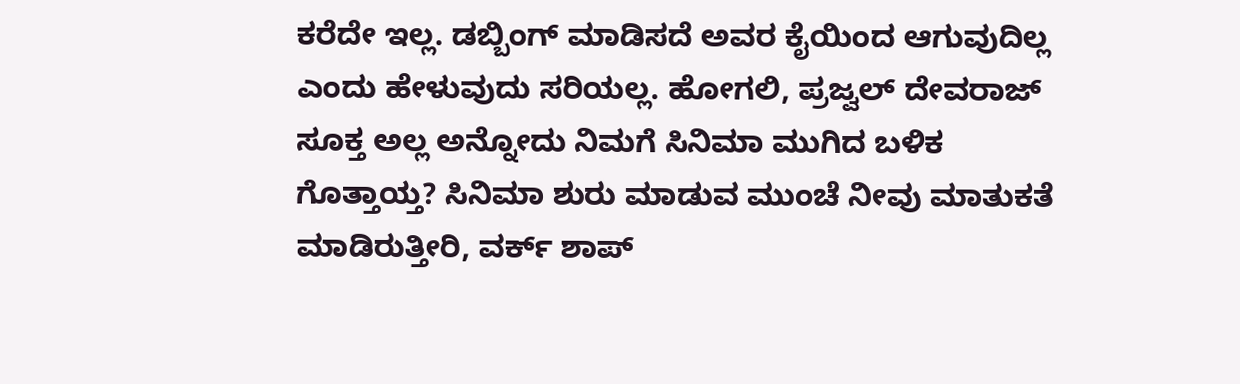ಕರೆದೇ ಇಲ್ಲ. ಡಬ್ಬಿಂಗ್ ಮಾಡಿಸದೆ ಅವರ ಕೈಯಿಂದ ಆಗುವುದಿಲ್ಲ ಎಂದು ಹೇಳುವುದು ಸರಿಯಲ್ಲ. ಹೋಗಲಿ, ಪ್ರಜ್ವಲ್ ದೇವರಾಜ್ ಸೂಕ್ತ ಅಲ್ಲ ಅನ್ನೋದು ನಿಮಗೆ ಸಿನಿಮಾ ಮುಗಿದ ಬಳಿಕ ಗೊತ್ತಾಯ್ತ? ಸಿನಿಮಾ ಶುರು ಮಾಡುವ ಮುಂಚೆ ನೀವು ಮಾತುಕತೆ ಮಾಡಿರುತ್ತೀರಿ, ವರ್ಕ್ ಶಾಪ್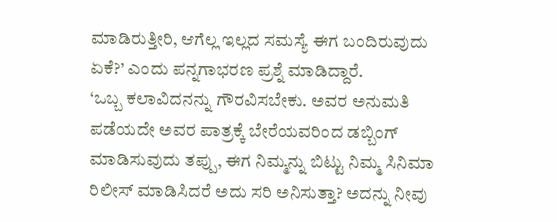ಮಾಡಿರುತ್ತೀರಿ, ಆಗೆಲ್ಲ ಇಲ್ಲದ ಸಮಸ್ಯೆ ಈಗ ಬಂದಿರುವುದು ಏಕೆ?’ ಎಂದು ಪನ್ನಗಾಭರಣ ಪ್ರಶ್ನೆ ಮಾಡಿದ್ದಾರೆ.
‘ಒಬ್ಬ ಕಲಾವಿದನನ್ನು ಗೌರವಿಸಬೇಕು. ಅವರ ಅನುಮತಿ ಪಡೆಯದೇ ಅವರ ಪಾತ್ರಕ್ಕೆ ಬೇರೆಯವರಿಂದ ಡಬ್ಬಿಂಗ್ ಮಾಡಿಸುವುದು ತಪ್ಪು, ಈಗ ನಿಮ್ಮನ್ನು ಬಿಟ್ಟು ನಿಮ್ಮ ಸಿನಿಮಾ ರಿಲೀಸ್ ಮಾಡಿಸಿದರೆ ಅದು ಸರಿ ಅನಿಸುತ್ತಾ? ಅದನ್ನು ನೀವು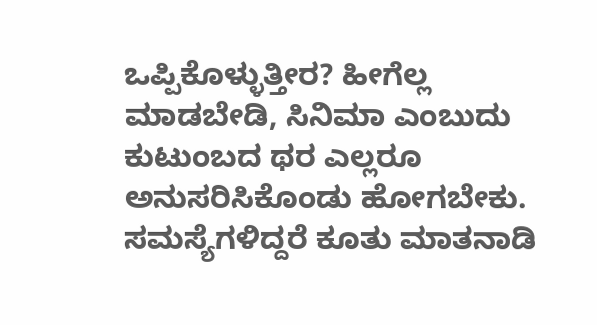ಒಪ್ಪಿಕೊಳ್ಳುತ್ತೀರ? ಹೀಗೆಲ್ಲ ಮಾಡಬೇಡಿ, ಸಿನಿಮಾ ಎಂಬುದು ಕುಟುಂಬದ ಥರ ಎಲ್ಲರೂ ಅನುಸರಿಸಿಕೊಂಡು ಹೋಗಬೇಕು. ಸಮಸ್ಯೆಗಳಿದ್ದರೆ ಕೂತು ಮಾತನಾಡಿ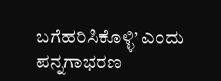ಬಗೆಹರಿಸಿಕೊಳ್ಳಿ’ ಎಂದು ಪನ್ನಗಾಭರಣ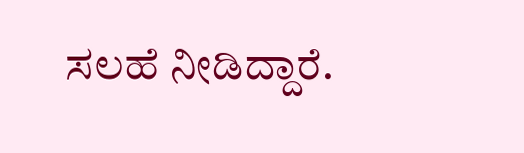ಸಲಹೆ ನೀಡಿದ್ದಾರೆ.